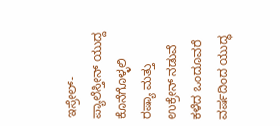ಇಸ್ರೇಲ್-ಪ್ಯಾಲೆಸ್ತೀನ್ ಯುದ್ದ ಕೊನೆಗೊಳ್ಳಲಿ
ರಷ್ಯಾ ಮತ್ತು ಉಕ್ರೇನ್ ನಡುವೆ ಕಳೆದ ಒಂದೂವರೆ ವರ್ಷದಿಂದ ಯುದ್ಧ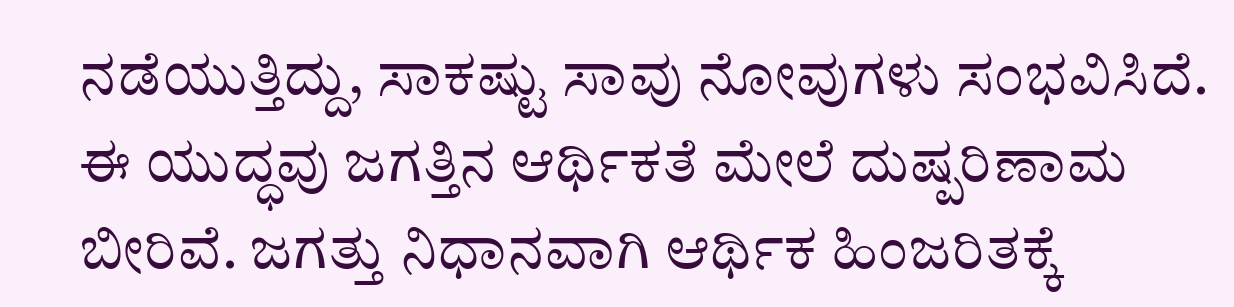ನಡೆಯುತ್ತಿದ್ದು, ಸಾಕಷ್ಟು ಸಾವು ನೋವುಗಳು ಸಂಭವಿಸಿದೆ. ಈ ಯುದ್ಧವು ಜಗತ್ತಿನ ಆರ್ಥಿಕತೆ ಮೇಲೆ ದುಷ್ಪರಿಣಾಮ ಬೀರಿವೆ. ಜಗತ್ತು ನಿಧಾನವಾಗಿ ಆರ್ಥಿಕ ಹಿಂಜರಿತಕ್ಕೆ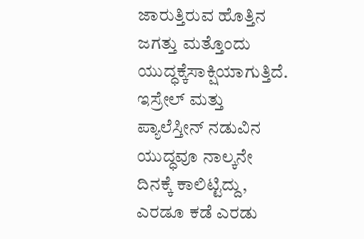ಜಾರುತ್ತಿರುವ ಹೊತ್ತಿನ ಜಗತ್ತು ಮತ್ತೊಂದು ಯುದ್ಧಕ್ಕೆಸಾಕ್ಷಿಯಾಗುತ್ತಿದೆ. ಇಸ್ರೇಲ್ ಮತ್ತು ಪ್ಯಾಲೆಸ್ತೀನ್ ನಡುವಿನ ಯುದ್ಧವೂ ನಾಲ್ಕನೇ ದಿನಕ್ಕೆ ಕಾಲಿಟ್ಟಿದ್ದು, ಎರಡೂ ಕಡೆ ಎರಡು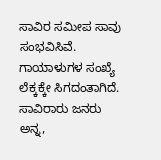ಸಾವಿರ ಸಮೀಪ ಸಾವು ಸಂಭವಿಸಿವೆ.
ಗಾಯಾಳುಗಳ ಸಂಖ್ಯೆ ಲೆಕ್ಕಕ್ಕೇ ಸಿಗದಂತಾಗಿದೆ. ಸಾವಿರಾರು ಜನರು ಅನ್ನ,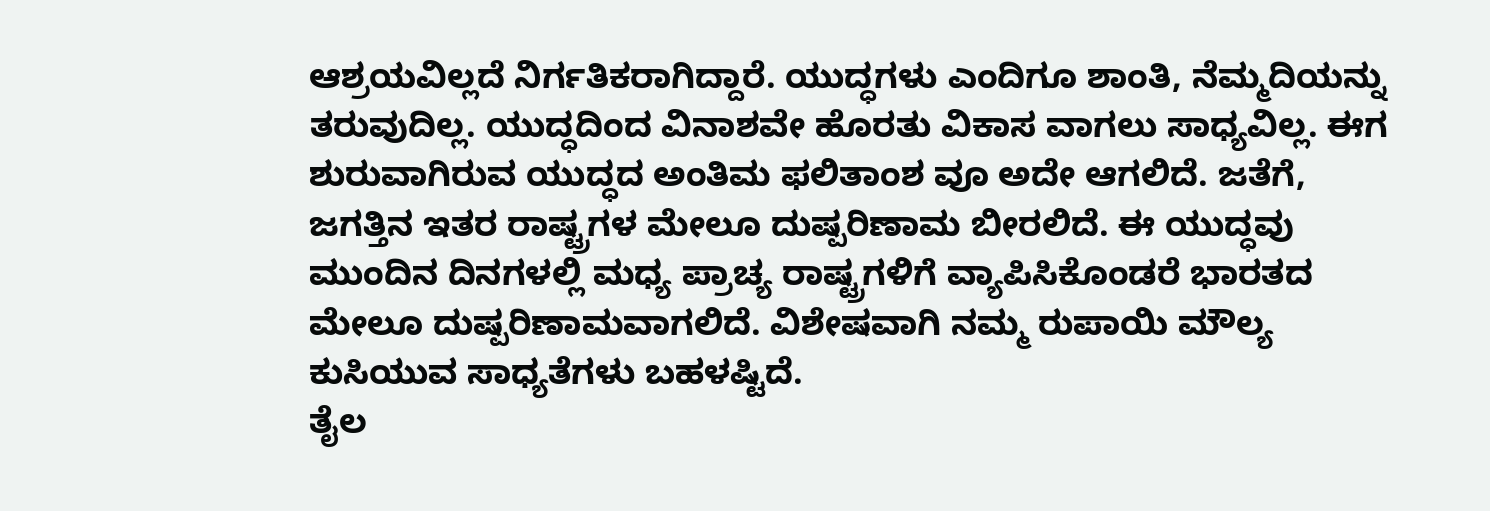ಆಶ್ರಯವಿಲ್ಲದೆ ನಿರ್ಗತಿಕರಾಗಿದ್ದಾರೆ. ಯುದ್ಧಗಳು ಎಂದಿಗೂ ಶಾಂತಿ, ನೆಮ್ಮದಿಯನ್ನು ತರುವುದಿಲ್ಲ. ಯುದ್ಧದಿಂದ ವಿನಾಶವೇ ಹೊರತು ವಿಕಾಸ ವಾಗಲು ಸಾಧ್ಯವಿಲ್ಲ. ಈಗ ಶುರುವಾಗಿರುವ ಯುದ್ಧದ ಅಂತಿಮ ಫಲಿತಾಂಶ ವೂ ಅದೇ ಆಗಲಿದೆ. ಜತೆಗೆ, ಜಗತ್ತಿನ ಇತರ ರಾಷ್ಟ್ರಗಳ ಮೇಲೂ ದುಷ್ಪರಿಣಾಮ ಬೀರಲಿದೆ. ಈ ಯುದ್ಧವು ಮುಂದಿನ ದಿನಗಳಲ್ಲಿ ಮಧ್ಯ ಪ್ರಾಚ್ಯ ರಾಷ್ಟ್ರಗಳಿಗೆ ವ್ಯಾಪಿಸಿಕೊಂಡರೆ ಭಾರತದ ಮೇಲೂ ದುಷ್ಪರಿಣಾಮವಾಗಲಿದೆ. ವಿಶೇಷವಾಗಿ ನಮ್ಮ ರುಪಾಯಿ ಮೌಲ್ಯ ಕುಸಿಯುವ ಸಾಧ್ಯತೆಗಳು ಬಹಳಷ್ಟಿದೆ.
ತೈಲ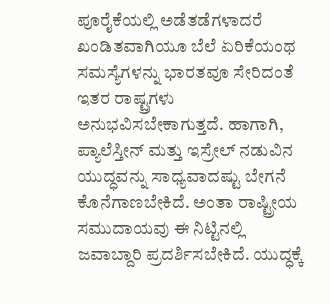ಪೂರೈಕೆಯಲ್ಲಿ ಅಡೆತಡೆಗಳಾದರೆ ಖಂಡಿತವಾಗಿಯೂ ಬೆಲೆ ಏರಿಕೆಯಂಥ ಸಮಸ್ಯೆಗಳನ್ನು ಭಾರತವೂ ಸೇರಿದಂತೆ ಇತರ ರಾಷ್ಟ್ರಗಳು ಅನುಭವಿಸಬೇಕಾಗುತ್ತದೆ. ಹಾಗಾಗಿ, ಪ್ಯಾಲೆಸ್ತೀನ್ ಮತ್ತು ಇಸ್ರೇಲ್ ನಡುವಿನ ಯುದ್ಧವನ್ನು ಸಾಧ್ಯವಾದಷ್ಟು ಬೇಗನೆ ಕೊನೆಗಾಣಬೇಕಿದೆ. ಅಂತಾ ರಾಷ್ಟ್ರೀಯ ಸಮುದಾಯವು ಈ ನಿಟ್ಟಿನಲ್ಲಿ ಜವಾಬ್ದಾರಿ ಪ್ರದರ್ಶಿಸಬೇಕಿದೆ. ಯುದ್ಧಕ್ಕೆ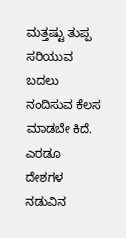ಮತ್ತಷ್ಟು ತುಪ್ಪ ಸರಿಯುವ ಬದಲು ನಂದಿಸುವ ಕೆಲಸ ಮಾಡಬೇ ಕಿದೆ. ಎರಡೂ ದೇಶಗಳ ನಡುವಿನ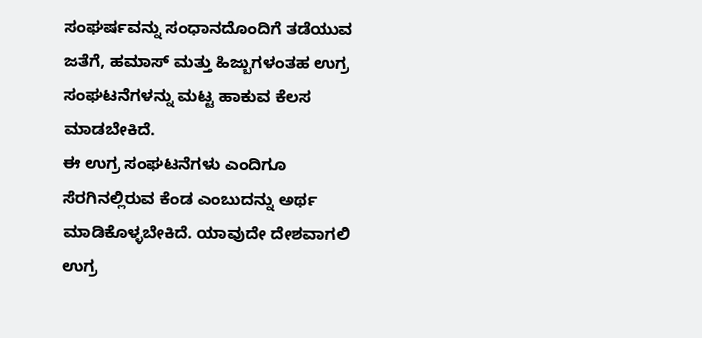ಸಂಘರ್ಷವನ್ನು ಸಂಧಾನದೊಂದಿಗೆ ತಡೆಯುವ ಜತೆಗೆ, ಹಮಾಸ್ ಮತ್ತು ಹಿಜ್ಬುಗಳಂತಹ ಉಗ್ರ ಸಂಘಟನೆಗಳನ್ನು ಮಟ್ಟ ಹಾಕುವ ಕೆಲಸ ಮಾಡಬೇಕಿದೆ.
ಈ ಉಗ್ರ ಸಂಘಟನೆಗಳು ಎಂದಿಗೂ ಸೆರಗಿನಲ್ಲಿರುವ ಕೆಂಡ ಎಂಬುದನ್ನು ಅರ್ಥ ಮಾಡಿಕೊಳ್ಳಬೇಕಿದೆ. ಯಾವುದೇ ದೇಶವಾಗಲಿ ಉಗ್ರ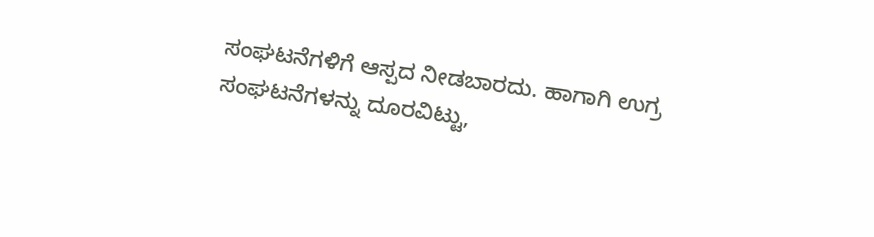ಸಂಘಟನೆಗಳಿಗೆ ಆಸ್ಪದ ನೀಡಬಾರದು. ಹಾಗಾಗಿ ಉಗ್ರ ಸಂಘಟನೆಗಳನ್ನು ದೂರವಿಟ್ಟು,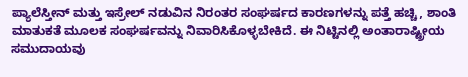ಪ್ಯಾಲೆಸ್ತೀನ್ ಮತ್ತು ಇಸ್ರೇಲ್ ನಡುವಿನ ನಿರಂತರ ಸಂಘರ್ಷದ ಕಾರಣಗಳನ್ನು ಪತ್ತೆ ಹಚ್ಚಿ, ಶಾಂತಿ ಮಾತುಕತೆ ಮೂಲಕ ಸಂಘರ್ಷವನ್ನು ನಿವಾರಿಸಿಕೊಳ್ಳಬೇಕಿದೆ. ಈ ನಿಟ್ಟಿನಲ್ಲಿ ಅಂತಾರಾಷ್ಟ್ರೀಯ ಸಮುದಾಯವು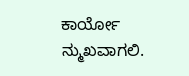ಕಾರ್ಯೋ ನ್ಮುಖವಾಗಲಿ.